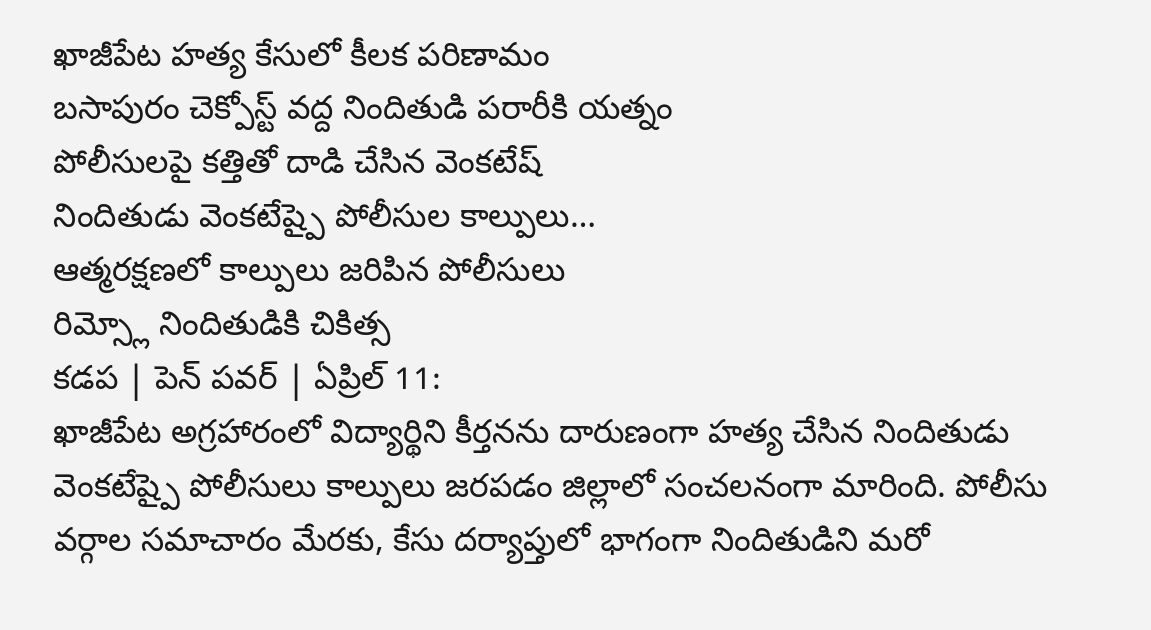ఖాజీపేట హత్య కేసులో కీలక పరిణామం
బసాపురం చెక్పోస్ట్ వద్ద నిందితుడి పరారీకి యత్నం
పోలీసులపై కత్తితో దాడి చేసిన వెంకటేష్
నిందితుడు వెంకటేష్పై పోలీసుల కాల్పులు…
ఆత్మరక్షణలో కాల్పులు జరిపిన పోలీసులు
రిమ్స్లో నిందితుడికి చికిత్స
కడప | పెన్ పవర్ | ఏప్రిల్ 11:
ఖాజీపేట అగ్రహారంలో విద్యార్థిని కీర్తనను దారుణంగా హత్య చేసిన నిందితుడు వెంకటేష్పై పోలీసులు కాల్పులు జరపడం జిల్లాలో సంచలనంగా మారింది. పోలీసు వర్గాల సమాచారం మేరకు, కేసు దర్యాప్తులో భాగంగా నిందితుడిని మరో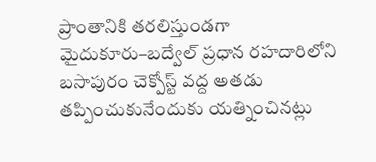ప్రాంతానికి తరలిస్తుండగా మైదుకూరు–బద్వేల్ ప్రధాన రహదారిలోని బసాపురం చెక్పోస్ట్ వద్ద అతడు తప్పించుకునేందుకు యత్నించినట్లు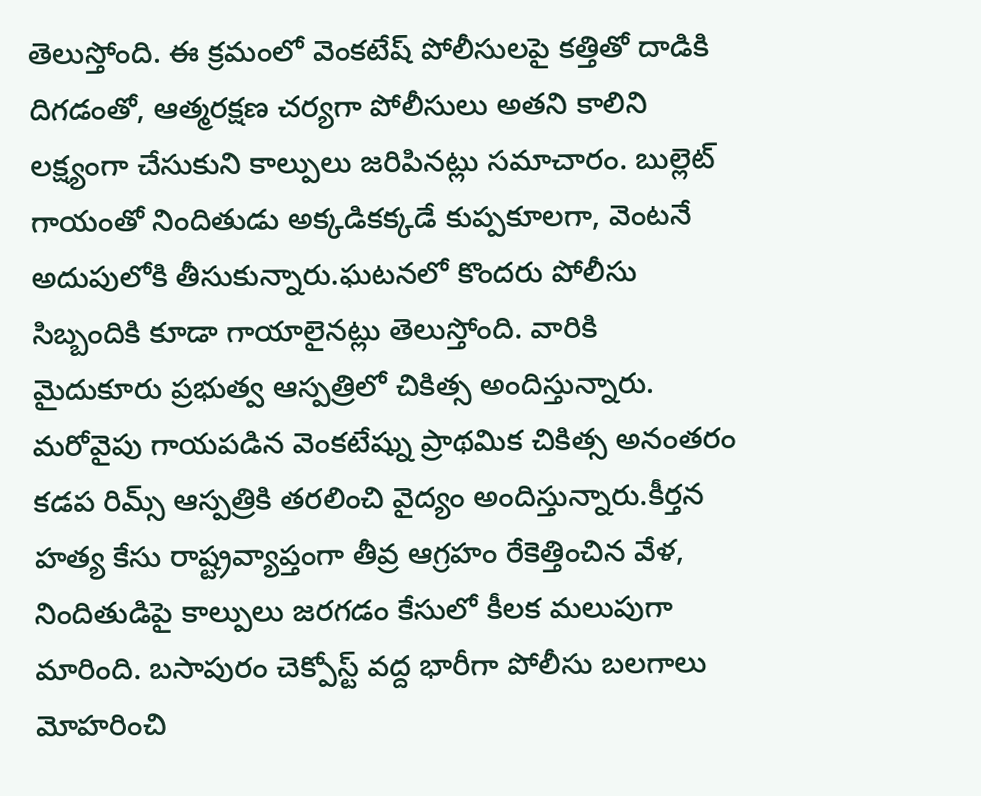తెలుస్తోంది. ఈ క్రమంలో వెంకటేష్ పోలీసులపై కత్తితో దాడికి దిగడంతో, ఆత్మరక్షణ చర్యగా పోలీసులు అతని కాలిని లక్ష్యంగా చేసుకుని కాల్పులు జరిపినట్లు సమాచారం. బుల్లెట్ గాయంతో నిందితుడు అక్కడికక్కడే కుప్పకూలగా, వెంటనే అదుపులోకి తీసుకున్నారు.ఘటనలో కొందరు పోలీసు సిబ్బందికి కూడా గాయాలైనట్లు తెలుస్తోంది. వారికి మైదుకూరు ప్రభుత్వ ఆస్పత్రిలో చికిత్స అందిస్తున్నారు. మరోవైపు గాయపడిన వెంకటేష్ను ప్రాథమిక చికిత్స అనంతరం కడప రిమ్స్ ఆస్పత్రికి తరలించి వైద్యం అందిస్తున్నారు.కీర్తన హత్య కేసు రాష్ట్రవ్యాప్తంగా తీవ్ర ఆగ్రహం రేకెత్తించిన వేళ, నిందితుడిపై కాల్పులు జరగడం కేసులో కీలక మలుపుగా మారింది. బసాపురం చెక్పోస్ట్ వద్ద భారీగా పోలీసు బలగాలు మోహరించి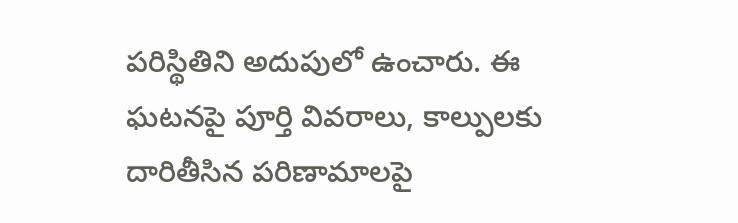పరిస్థితిని అదుపులో ఉంచారు. ఈ ఘటనపై పూర్తి వివరాలు, కాల్పులకు దారితీసిన పరిణామాలపై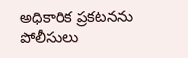అధికారిక ప్రకటనను పోలీసులు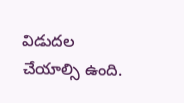విడుదల చేయాల్సి ఉంది.